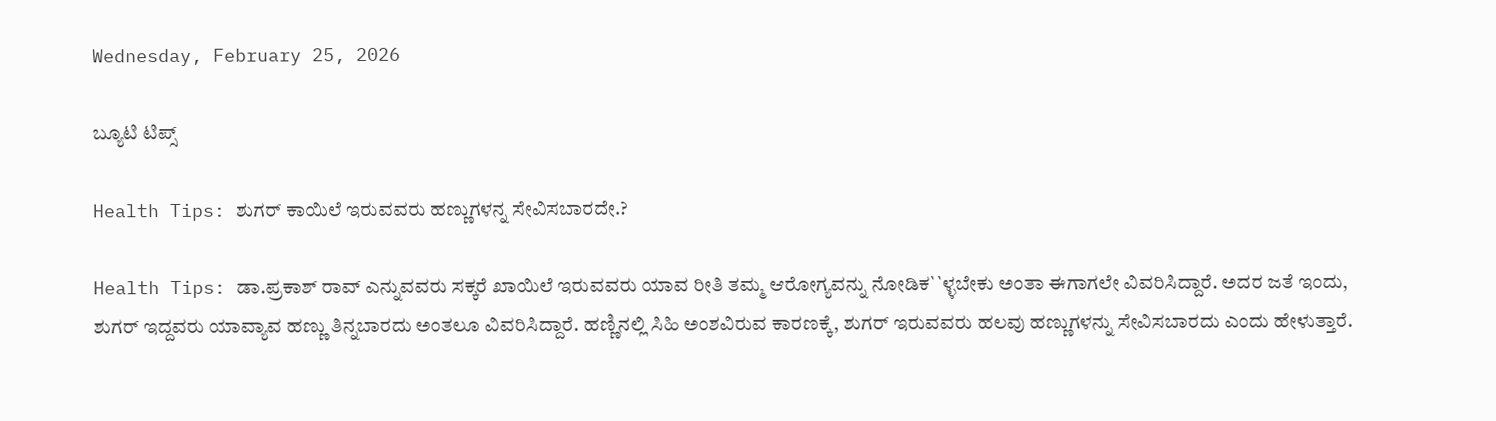Wednesday, February 25, 2026

ಬ್ಯೂಟಿ ಟಿಪ್ಸ್

Health Tips: ಶುಗರ್ ಕಾಯಿಲೆ ಇರುವವರು ಹಣ್ಣುಗಳನ್ನ ಸೇವಿಸಬಾರದೇ.?

Health Tips: ಡಾ.ಪ್ರಕಾಶ್ ರಾವ್ ಎನ್ನುವವರು ಸಕ್ಕರೆ ಖಾಯಿಲೆ ಇರುವವರು ಯಾವ ರೀತಿ ತಮ್ಮ ಆರೋಗ್ಯವನ್ನು ನೋಡಿಕ``ಳ್ಳಬೇಕು ಅಂತಾ ಈಗಾಗಲೇ ವಿವರಿಸಿದ್ದಾರೆ. ಅದರ ಜತೆ ಇಂದು, ಶುಗರ್ ಇದ್ದವರು ಯಾವ್ಯಾವ ಹಣ್ಣು ತಿನ್ನಬಾರದು ಅಂತಲೂ ವಿವರಿಸಿದ್ದಾರೆ. ಹಣ್ಣಿನಲ್ಲಿ ಸಿಹಿ ಅಂಶವಿರುವ ಕಾರಣಕ್ಕೆ, ಶುಗರ್ ಇರುವವರು ಹಲವು ಹಣ್ಣುಗಳನ್ನು ಸೇವಿಸಬಾರದು ಎಂದು ಹೇಳುತ್ತಾರೆ.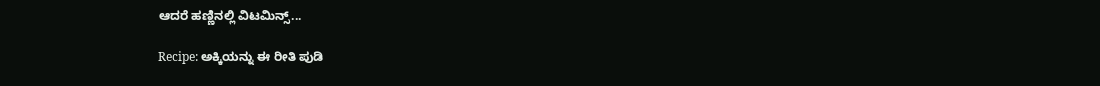ಆದರೆ ಹಣ್ಣಿನಲ್ಲಿ ವಿಟಮಿನ್ಸ್...

Recipe: ಅಕ್ಕಿಯನ್ನು ಈ ರೀತಿ ಪುಡಿ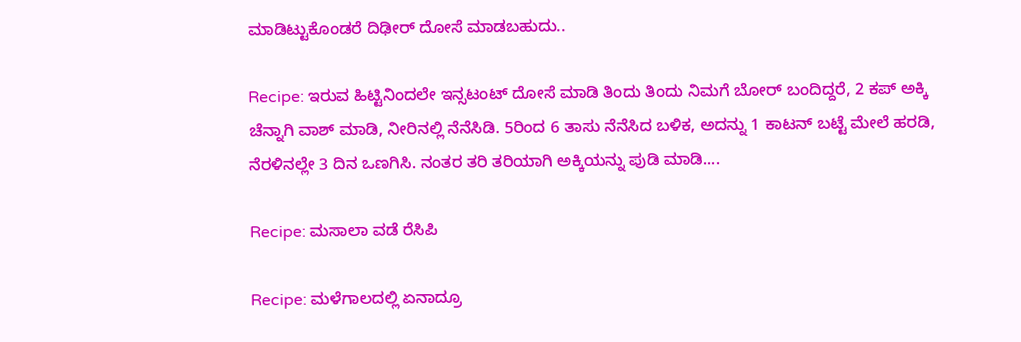ಮಾಡಿಟ್ಟುಕೊಂಡರೆ ದಿಢೀರ್ ದೋಸೆ ಮಾಡಬಹುದು..

Recipe: ಇರುವ ಹಿಟ್ಟಿನಿಂದಲೇ ಇನ್ಸಟಂಟ್ ದೋಸೆ ಮಾಡಿ ತಿಂದು ತಿಂದು ನಿಮಗೆ ಬೋರ್ ಬಂದಿದ್ದರೆ, 2 ಕಪ್ ಅಕ್ಕಿ ಚೆನ್ನಾಗಿ ವಾಶ್ ಮಾಡಿ, ನೀರಿನಲ್ಲಿ ನೆನೆಸಿಡಿ. 5ರಿಂದ 6 ತಾಸು ನೆನೆಸಿದ ಬಳಿಕ, ಅದನ್ನು 1 ಕಾಟನ್ ಬಟ್ಟೆ ಮೇಲೆ ಹರಡಿ, ನೆರಳಿನಲ್ಲೇ 3 ದಿನ ಒಣಗಿಸಿ. ನಂತರ ತರಿ ತರಿಯಾಗಿ ಅಕ್ಕಿಯನ್ನು ಪುಡಿ ಮಾಡಿ....

Recipe: ಮಸಾಲಾ ವಡೆ ರೆಸಿಪಿ

Recipe: ಮಳೆಗಾಲದಲ್ಲಿ ಏನಾದ್ರೂ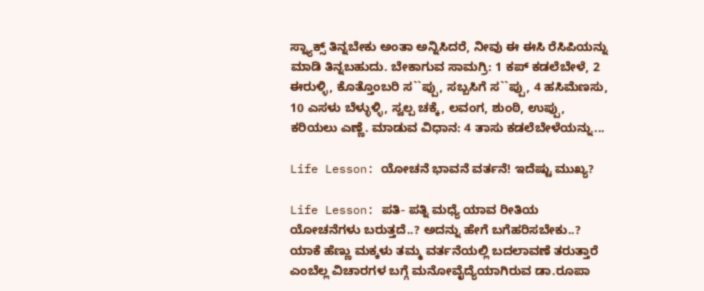ಸ್ನ್ಯಾಕ್ಸ್ ತಿನ್ನಬೇಕು ಅಂತಾ ಅನ್ನಿಸಿದರೆ, ನೀವು ಈ ಈಸಿ ರೆಸಿಪಿಯನ್ನು ಮಾಡಿ ತಿನ್ನಬಹುದು. ಬೇಕಾಗುವ ಸಾಮಗ್ರಿ: 1 ಕಪ್ ಕಡಲೆಬೇಳೆ, 2 ಈರುಳ್ಳಿ, ಕೊತ್ತೊಂಬರಿ ಸ``ಪ್ಪು, ಸಬ್ಬಸಿಗೆ ಸ``ಪ್ಪು, 4 ಹಸಿಮೆಣಸು, 10 ಎಸಳು ಬೆಳ್ಳುಳ್ಳಿ, ಸ್ವಲ್ಪ ಚಕ್ಕೆ, ಲವಂಗ, ಶುಂಠಿ, ಉಪ್ಪು, ಕರಿಯಲು ಎಣ್ಣೆ. ಮಾಡುವ ವಿಧಾನ: 4 ತಾಸು ಕಡಲೆಬೇಳೆಯನ್ನು...

Life Lesson: ಯೋಚನೆ ಭಾವನೆ ವರ್ತನೆ! ಇದೆಷ್ಟು ಮುಖ್ಯ?

Life Lesson: ಪತಿ- ಪತ್ನಿ ಮಧ್ಯೆ ಯಾವ ರೀತಿಯ ಯೋಚನೆಗಳು ಬರುತ್ತದೆ..? ಅದನ್ನು ಹೇಗೆ ಬಗೆಹರಿಸಬೇಕು..? ಯಾಕೆ ಹೆಣ್ಣು ಮಕ್ಕಳು ತಮ್ಮ ವರ್ತನೆಯಲ್ಲಿ ಬದಲಾವಣೆ ತರುತ್ತಾರೆ ಎಂಬೆಲ್ಲ ವಿಚಾರಗಳ ಬಗ್ಗೆ ಮನೋವೈದ್ಯೆಯಾಗಿರುವ ಡಾ.ರೂಪಾ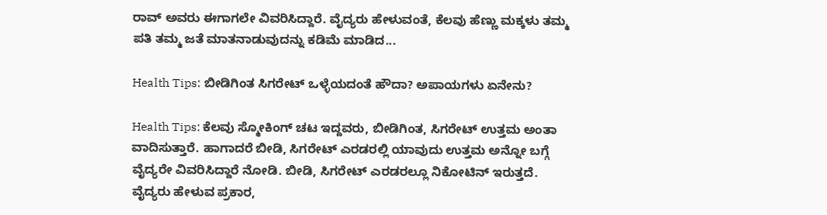ರಾವ್ ಅವರು ಈಗಾಗಲೇ ವಿವರಿಸಿದ್ದಾರೆ. ವೈದ್ಯರು ಹೇಳುವಂತೆ, ಕೆಲವು ಹೆಣ್ಣು ಮಕ್ಕಳು ತಮ್ಮ ಪತಿ ತಮ್ಮ ಜತೆ ಮಾತನಾಡುವುದನ್ನು ಕಡಿಮೆ ಮಾಡಿದ...

Health Tips: ಬೀಡಿಗಿಂತ ಸಿಗರೇಟ್ ಒಳ್ಳೆಯದಂತೆ ಹೌದಾ? ಅಪಾಯಗಳು ಏನೇನು?

Health Tips: ಕೆಲವು ಸ್ಮೋಕಿಂಗ್ ಚಟ ಇದ್ದವರು, ಬೀಡಿಗಿಂತ, ಸಿಗರೇಟ್ ಉತ್ತಮ ಅಂತಾ ವಾದಿಸುತ್ತಾರೆ. ಹಾಗಾದರೆ ಬೀಡಿ, ಸಿಗರೇಟ್ ಎರಡರಲ್ಲಿ ಯಾವುದು ಉತ್ತಮ ಅನ್ನೋ ಬಗ್ಗೆ ವೈದ್ಯರೇ ವಿವರಿಸಿದ್ದಾರೆ ನೋಡಿ. ಬೀಡಿ, ಸಿಗರೇಟ್ ಎರಡರಲ್ಲೂ ನಿಕೋಟಿನ್ ಇರುತ್ತದೆ. ವೈದ್ಯರು ಹೇಳುವ ಪ್ರಕಾರ,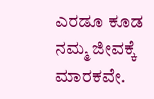ಎರಡೂ ಕೂಡ ನಮ್ಮ ಜೀವಕ್ಕೆ ಮಾರಕವೇ.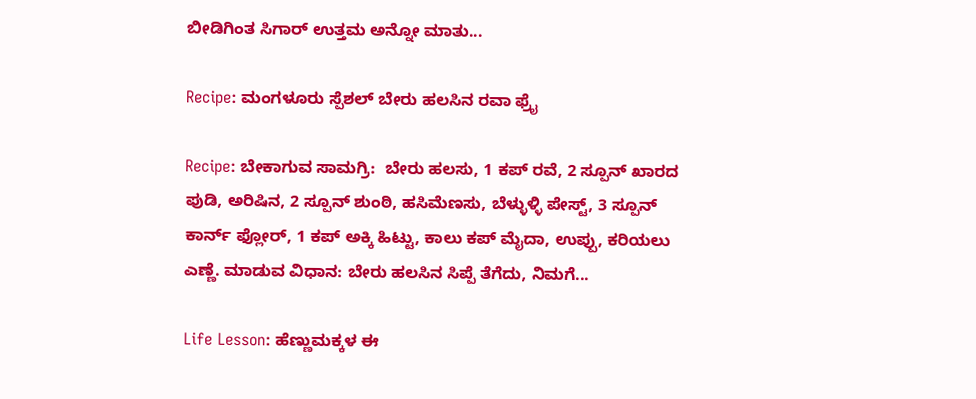ಬೀಡಿಗಿಂತ ಸಿಗಾರ್ ಉತ್ತಮ ಅನ್ನೋ ಮಾತು...

Recipe: ಮಂಗಳೂರು ಸ್ಪೆಶಲ್ ಬೇರು ಹಲಸಿನ ರವಾ ಫ್ರೈ

Recipe: ಬೇಕಾಗುವ ಸಾಮಗ್ರಿ:  ಬೇರು ಹಲಸು, 1 ಕಪ್ ರವೆ, 2 ಸ್ಪೂನ್ ಖಾರದ ಪುಡಿ, ಅರಿಷಿನ, 2 ಸ್ಪೂನ್ ಶುಂಠಿ, ಹಸಿಮೆಣಸು, ಬೆಳ್ಳುಳ್ಳಿ ಪೇಸ್ಟ್, 3 ಸ್ಪೂನ್ ಕಾರ್ನ್ ಫ್ಲೋರ್, 1 ಕಪ್ ಅಕ್ಕಿ ಹಿಟ್ಟು, ಕಾಲು ಕಪ್ ಮೈದಾ, ಉಪ್ಪು, ಕರಿಯಲು ಎಣ್ಣೆ. ಮಾಡುವ ವಿಧಾನ: ಬೇರು ಹಲಸಿನ ಸಿಪ್ಪೆ ತೆಗೆದು, ನಿಮಗೆ...

Life Lesson: ಹೆಣ್ಣುಮಕ್ಕಳ ಈ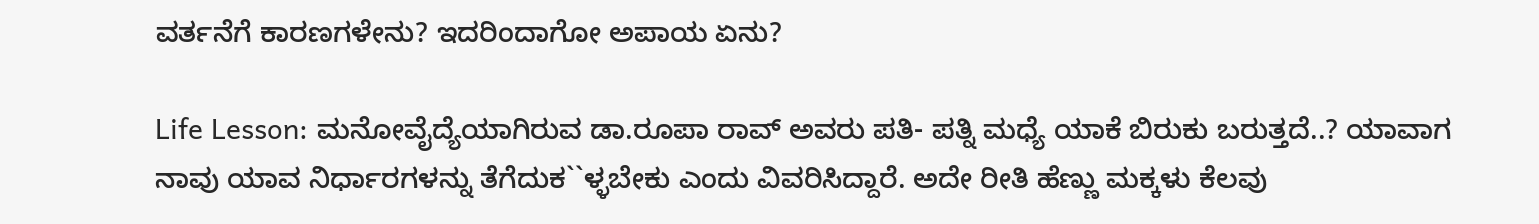ವರ್ತನೆಗೆ ಕಾರಣಗಳೇನು? ಇದರಿಂದಾಗೋ ಅಪಾಯ ಏನು?

Life Lesson: ಮನೋವೈದ್ಯೆಯಾಗಿರುವ ಡಾ.ರೂಪಾ ರಾವ್ ಅವರು ಪತಿ- ಪತ್ನಿ ಮಧ್ಯೆ ಯಾಕೆ ಬಿರುಕು ಬರುತ್ತದೆ..? ಯಾವಾಗ ನಾವು ಯಾವ ನಿರ್ಧಾರಗಳನ್ನು ತೆಗೆದುಕ``ಳ್ಳಬೇಕು ಎಂದು ವಿವರಿಸಿದ್ದಾರೆ. ಅದೇ ರೀತಿ ಹೆಣ್ಣು ಮಕ್ಕಳು ಕೆಲವು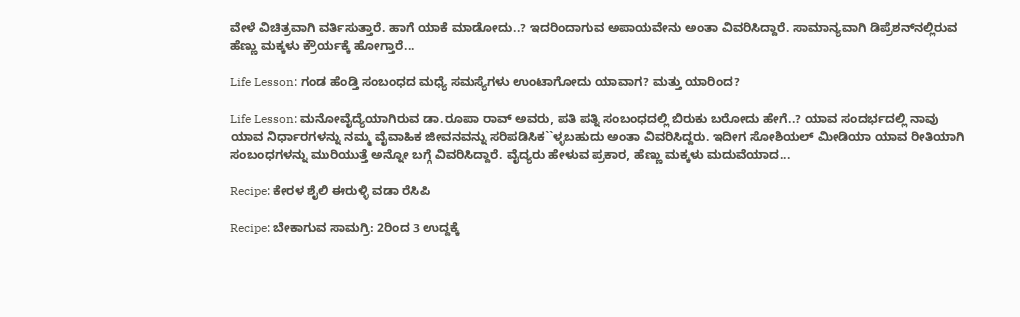ವೇಳೆ ವಿಚಿತ್ರವಾಗಿ ವರ್ತಿಸುತ್ತಾರೆ. ಹಾಗೆ ಯಾಕೆ ಮಾಡೋದು..? ಇದರಿಂದಾಗುವ ಅಪಾಯವೇನು ಅಂತಾ ವಿವರಿಸಿದ್ದಾರೆ. ಸಾಮಾನ್ಯವಾಗಿ ಡಿಪ್ರೆಶನ್‌ನಲ್ಲಿರುವ ಹೆಣ್ಣು ಮಕ್ಕಳು ಕ್ರೌರ್ಯಕ್ಕೆ ಹೋಗ್ತಾರೆ...

Life Lesson: ಗಂಡ ಹೆಂಡ್ತಿ ಸಂಬಂಧದ ಮಧ್ಯೆ ಸಮಸ್ಯೆಗಳು ಉಂಟಾಗೋದು ಯಾವಾಗ? ಮತ್ತು ಯಾರಿಂದ?

Life Lesson: ಮನೋವೈದ್ಯೆಯಾಗಿರುವ ಡಾ.ರೂಪಾ ರಾವ್ ಅವರು, ಪತಿ ಪತ್ನಿ ಸಂಬಂಧದಲ್ಲಿ ಬಿರುಕು ಬರೋದು ಹೇಗೆ..? ಯಾವ ಸಂದರ್ಭದಲ್ಲಿ ನಾವು ಯಾವ ನಿರ್ಧಾರಗಳನ್ನು ನಮ್ಮ ವೈವಾಹಿಕ ಜೀವನವನ್ನು ಸರಿಪಡಿಸಿಕ``ಳ್ಳಬಹುದು ಅಂತಾ ವಿವರಿಸಿದ್ದರು. ಇದೀಗ ಸೋಶಿಯಲ್ ಮೀಡಿಯಾ ಯಾವ ರೀತಿಯಾಗಿ ಸಂಬಂಧಗಳನ್ನು ಮುರಿಯುತ್ತೆ ಅನ್ನೋ ಬಗ್ಗೆ ವಿವರಿಸಿದ್ದಾರೆ. ವೈದ್ಯರು ಹೇಳುವ ಪ್ರಕಾರ, ಹೆಣ್ಣು ಮಕ್ಕಳು ಮದುವೆಯಾದ...

Recipe: ಕೇರಳ ಶೈಲಿ ಈರುಳ್ಳಿ ವಡಾ ರೆಸಿಪಿ

Recipe: ಬೇಕಾಗುವ ಸಾಮಗ್ರಿ: 2ರಿಂದ 3 ಉದ್ದಕ್ಕೆ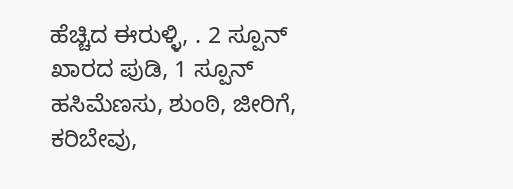ಹೆಚ್ಚಿದ ಈರುಳ್ಳಿ, . 2 ಸ್ಪೂನ್ ಖಾರದ ಪುಡಿ, 1 ಸ್ಪೂನ್ ಹಸಿಮೆಣಸು, ಶುಂಠಿ, ಜೀರಿಗೆ, ಕರಿಬೇವು,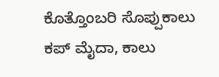ಕೊತ್ತೊಂಬರಿ ಸೊಪ್ಪುಕಾಲು ಕಪ್ ಮೈದಾ, ಕಾಲು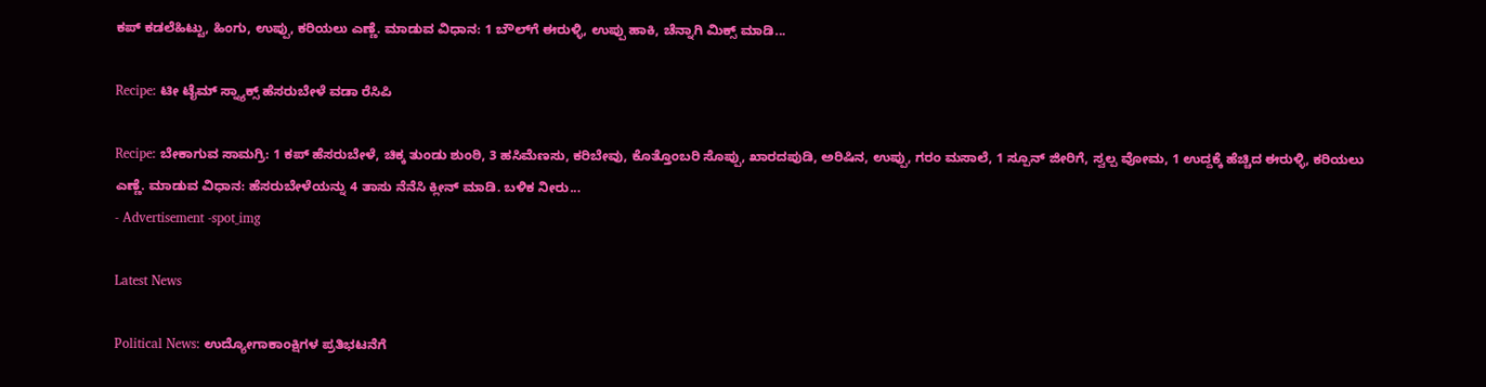ಕಪ್ ಕಡಲೆಹಿಟ್ಟು, ಹಿಂಗು, ಉಪ್ಪು, ಕರಿಯಲು ಎಣ್ಣೆ. ಮಾಡುವ ವಿಧಾನ: 1 ಬೌಲ್‌ಗೆ ಈರುಳ್ಳಿ, ಉಪ್ಪು ಹಾಕಿ, ಚೆನ್ನಾಗಿ ಮಿಕ್ಸ್ ಮಾಡಿ...

Recipe: ಟೀ ಟೈಮ್ ಸ್ನ್ಯಾಕ್ಸ್ ಹೆಸರುಬೇಳೆ ವಡಾ ರೆಸಿಪಿ

Recipe: ಬೇಕಾಗುವ ಸಾಮಗ್ರಿ: 1 ಕಪ್ ಹೆಸರುಬೇಳೆ, ಚಿಕ್ಕ ತುಂಡು ಶುಂಠಿ, 3 ಹಸಿಮೆಣಸು, ಕರಿಬೇವು, ಕೊತ್ತೊಂಬರಿ ಸೊಪ್ಪು, ಖಾರದಪುಡಿ, ಅರಿಷಿನ, ಉಪ್ಪು, ಗರಂ ಮಸಾಲೆ, 1 ಸ್ಪೂನ್ ಜೀರಿಗೆ, ಸ್ವಲ್ಪ ವೋಮ, 1 ಉದ್ದಕ್ಕೆ ಹೆಚ್ಚಿದ ಈರುಳ್ಳಿ, ಕರಿಯಲು ಎಣ್ಣೆ. ಮಾಡುವ ವಿಧಾನ: ಹೆಸರುಬೇಳೆಯನ್ನು 4 ತಾಸು ನೆನೆಸಿ ಕ್ಲೀನ್ ಮಾಡಿ. ಬಳಿಕ ನೀರು...
- Advertisement -spot_img

Latest News

Political News: ಉದ್ಯೋಗಾಕಾಂಕ್ಷಿಗಳ ಪ್ರತಿಭಟನೆಗೆ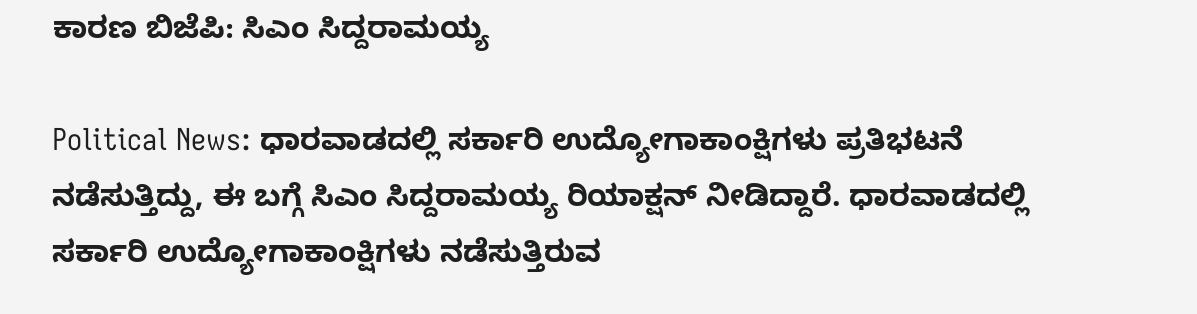ಕಾರಣ ಬಿಜೆಪಿ: ಸಿಎಂ ಸಿದ್ದರಾಮಯ್ಯ

Political News: ಧಾರವಾಡದಲ್ಲಿ ಸರ್ಕಾರಿ ಉದ್ಯೋಗಾಕಾಂಕ್ಷಿಗಳು ಪ್ರತಿಭಟನೆ ನಡೆಸುತ್ತಿದ್ದು, ಈ ಬಗ್ಗೆ ಸಿಎಂ ಸಿದ್ದರಾಮಯ್ಯ ರಿಯಾಕ್ಷನ್ ನೀಡಿದ್ದಾರೆ. ಧಾರವಾಡದಲ್ಲಿ ಸರ್ಕಾರಿ ಉದ್ಯೋಗಾಕಾಂಕ್ಷಿಗಳು ನಡೆಸುತ್ತಿರುವ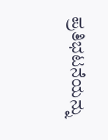ಪ್ರತಿಭಟನೆಯನ್ನು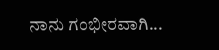ನಾನು ಗಂಭೀರವಾಗಿ...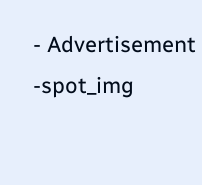- Advertisement -spot_img